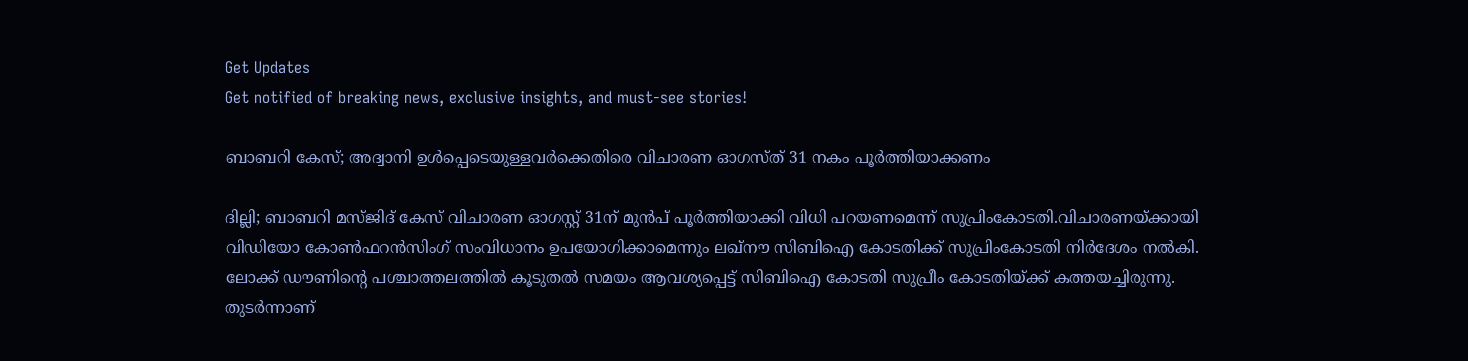Get Updates
Get notified of breaking news, exclusive insights, and must-see stories!

ബാബറി കേസ്; അദ്വാനി ഉൾപ്പെടെയുള്ളവർക്കെതിരെ വിചാരണ ഓഗസ്ത് 31 നകം പൂർത്തിയാക്കണം

ദില്ലി; ബാബറി മസ്ജിദ് കേസ് വിചാരണ ഓഗസ്റ്റ് 31ന് മുൻപ് പൂർത്തിയാക്കി വിധി പറയണമെന്ന് സുപ്രിംകോടതി.വിചാരണയ്ക്കായി വിഡിയോ കോൺഫറൻസിംഗ് സംവിധാനം ഉപയോഗിക്കാമെന്നും ലഖ്നൗ സിബിഐ കോടതിക്ക് സുപ്രിംകോടതി നിർദേശം നൽകി. ലോക്ക് ഡൗണിന്റെ പശ്ചാത്തലത്തിൽ കൂടുതൽ സമയം ആവശ്യപ്പെട്ട് സിബിഐ കോടതി സുപ്രീം കോടതിയ്ക്ക് കത്തയച്ചിരുന്നു. തുടർന്നാണ്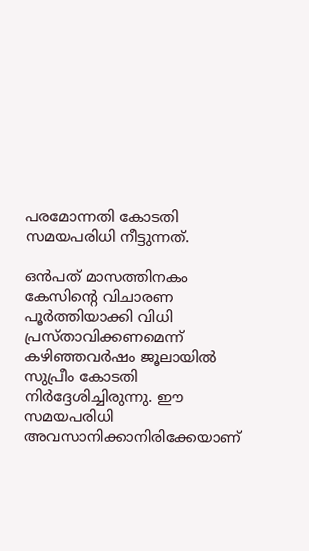പരമോന്നതി കോടതി സമയപരിധി നീട്ടുന്നത്.

ഒന്‍പത് മാസത്തിനകം കേസിന്റെ വിചാരണ പൂര്‍ത്തിയാക്കി വിധി പ്രസ്താവിക്കണമെന്ന് കഴിഞ്ഞവര്‍ഷം ജൂലായില്‍ സുപ്രീം കോടതി നിര്‍ദ്ദേശിച്ചിരുന്നു. ഈ സമയപരിധി അവസാനിക്കാനിരിക്കേയാണ്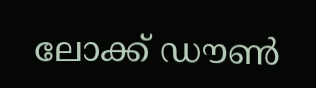ലോക്ക് ഡൗൺ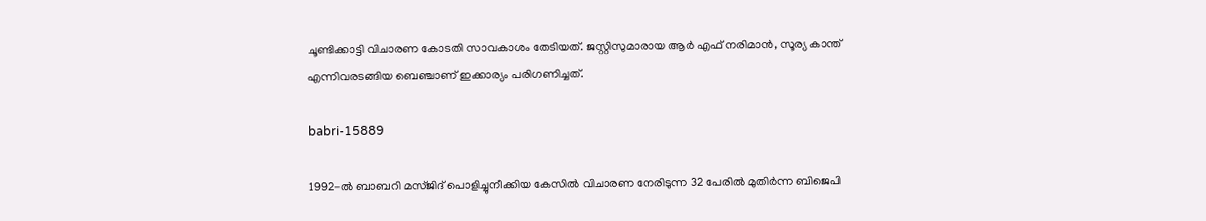ചൂണ്ടിക്കാട്ടി വിചാരണ കോടതി സാവകാശം തേടിയത്. ജസ്റ്റിസുമാരായ ആർ എഫ് നരിമാൻ, സൂര്യ കാന്ത് എന്നിവരടങ്ങിയ ബെഞ്ചാണ് ഇക്കാര്യം പരിഗണിച്ചത്.

babri-15889

1992-ൽ ബാബറി മസ്ജിദ് പൊളിച്ചുനീക്കിയ കേസിൽ വിചാരണ നേരിടുന്ന 32 പേരിൽ മുതിർന്ന ബിജെപി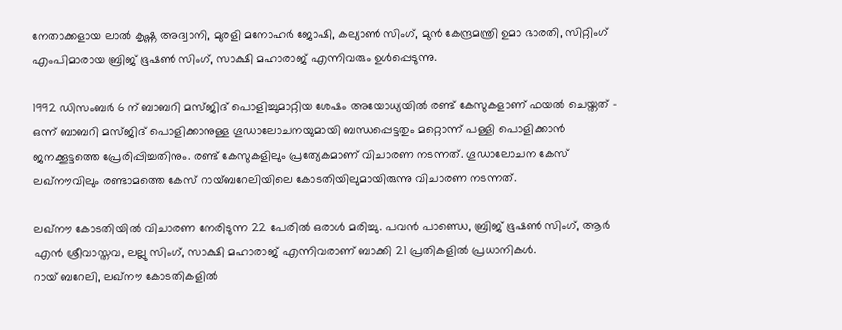നേതാക്കളായ ലാൽ കൃഷ്ണ അദ്വാനി, മുരളി മനോഹർ ജോഷി, കല്യാൺ സിംഗ്, മുൻ കേന്ദ്രമന്ത്രി ഉമാ ഭാരതി, സിറ്റിംഗ് എംപിമാരായ ബ്രിജ് ഭൂഷൺ സിംഗ്, സാക്ഷി മഹാരാജ് എന്നിവരും ഉൾപ്പെടുന്നു.

1992 ഡിസംബർ 6 ന് ബാബറി മസ്ജിദ് പൊളിച്ചുമാറ്റിയ ശേഷം അയോധ്യയിൽ രണ്ട് കേസുകളാണ് ഫയൽ ചെയ്തത് - ഒന്ന് ബാബറി മസ്ജിദ് പൊളിക്കാനുള്ള ഗൂഡാലോചനയുമായി ബന്ധപ്പെട്ടതും മറ്റൊന്ന് പള്ളി പൊളിക്കാൻ ജനക്കൂട്ടത്തെ പ്രേരിപ്പിച്ചതിനും. രണ്ട് കേസുകളിലും പ്രത്യേകമാണ് വിചാരണ നടന്നത്. ഗൂഡാലോചന കേസ് ലഖ്നൗവിലും രണ്ടാമത്തെ കേസ് റായ്ബറേലിയിലെ കോടതിയിലുമായിരുന്നു വിചാരണ നടന്നത്.

ലഖ്‌നൗ കോടതിയിൽ വിചാരണ നേരിടുന്ന 22 പേരിൽ ഒരാൾ മരിച്ചു. പവൻ പാണ്ഡെ, ബ്രിജ് ഭൂഷൺ സിംഗ്, ആർ എൻ ശ്രീവാസ്തവ, ലല്ലു സിംഗ്, സാക്ഷി മഹാരാജ് എന്നിവരാണ് ബാക്കി 21 പ്രതികളിൽ പ്രധാനികൾ.
റായ് ബറേലി, ലഖ്‌നൗ കോടതികളിൽ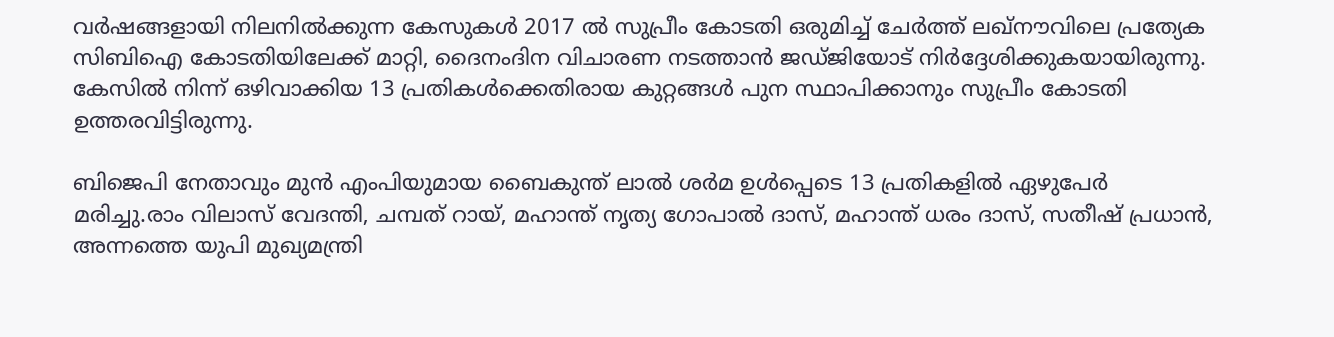വർഷങ്ങളായി നിലനിൽക്കുന്ന കേസുകൾ 2017 ൽ സുപ്രീം കോടതി ഒരുമിച്ച് ചേർത്ത് ലഖ്‌നൗവിലെ പ്രത്യേക സിബിഐ കോടതിയിലേക്ക് മാറ്റി, ദൈനംദിന വിചാരണ നടത്താൻ ജഡ്ജിയോട് നിർദ്ദേശിക്കുകയായിരുന്നു. കേസിൽ നിന്ന് ഒഴിവാക്കിയ 13 പ്രതികൾക്കെതിരായ കുറ്റങ്ങൾ പുന സ്ഥാപിക്കാനും സുപ്രീം കോടതി ഉത്തരവിട്ടിരുന്നു.

ബിജെപി നേതാവും മുൻ എംപിയുമായ ബൈകുന്ത് ലാൽ ശർമ ഉൾപ്പെടെ 13 പ്രതികളിൽ ഏഴുപേർ മരിച്ചു.രാം വിലാസ് വേദന്തി, ചമ്പത് റായ്, മഹാന്ത് നൃത്യ ഗോപാൽ ദാസ്, മഹാന്ത് ധരം ദാസ്, സതീഷ് പ്രധാൻ, അന്നത്തെ യുപി മുഖ്യമന്ത്രി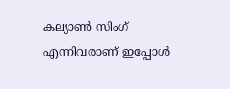കല്യാൺ സിംഗ് എന്നിവരാണ് ഇപ്പോൾ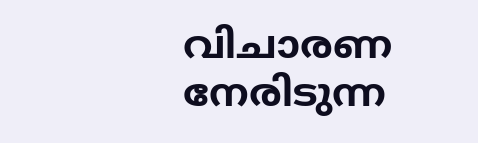വിചാരണ നേരിടുന്ന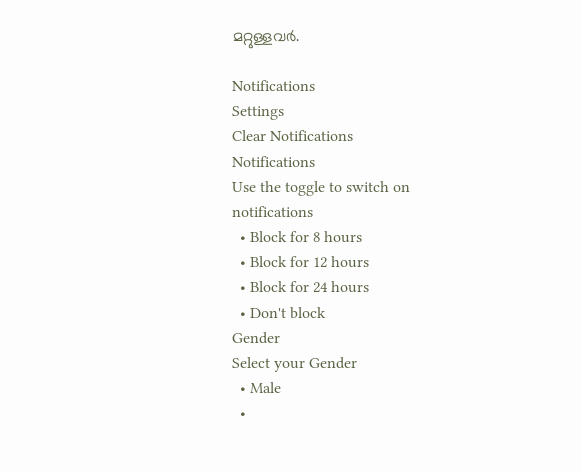മറ്റുള്ളവർ.

Notifications
Settings
Clear Notifications
Notifications
Use the toggle to switch on notifications
  • Block for 8 hours
  • Block for 12 hours
  • Block for 24 hours
  • Don't block
Gender
Select your Gender
  • Male
  •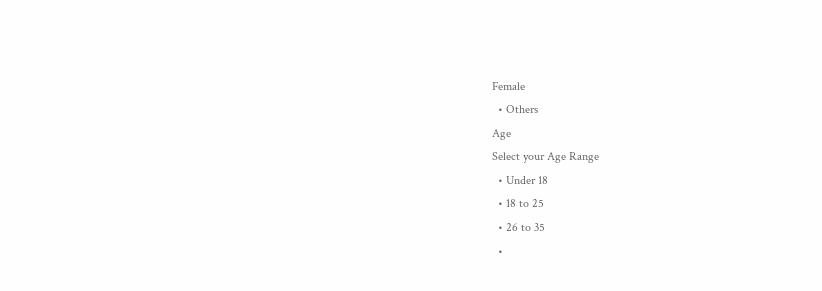Female
  • Others
Age
Select your Age Range
  • Under 18
  • 18 to 25
  • 26 to 35
  •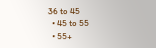36 to 45
  • 45 to 55
  • 55+